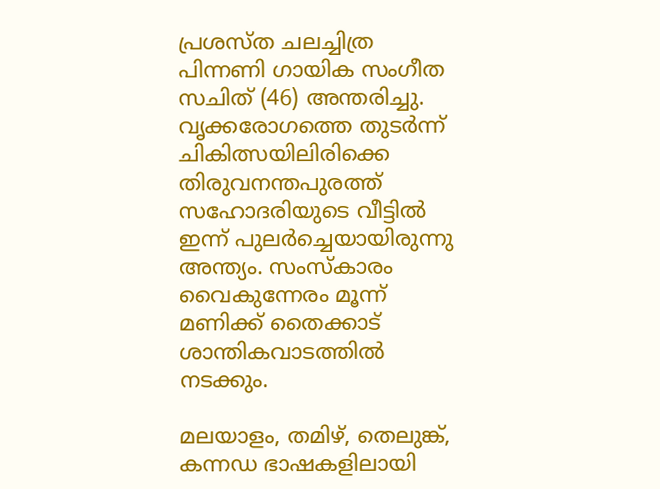പ്രശസ്‌ത ചലച്ചിത്ര പിന്നണി ഗായിക സംഗീത സചിത് (46) അന്തരിച്ചു. വൃക്കരോഗത്തെ തുടർന്ന് ചികിത്സയിലിരിക്കെ തിരുവനന്തപുരത്ത് സഹോദരിയുടെ വീട്ടിൽ ഇന്ന് പുലർച്ചെയായിരുന്നു അന്ത്യം. സംസ്‌കാരം വൈകുന്നേരം മൂന്ന് മണിക്ക് തൈക്കാട് ശാന്തികവാടത്തിൽ നടക്കും.

മലയാളം, തമിഴ്, തെലുങ്ക്, കന്നഡ ഭാഷകളിലായി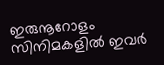ഇരുനൂറോളം സിനിമകളില്‍ ഇവർ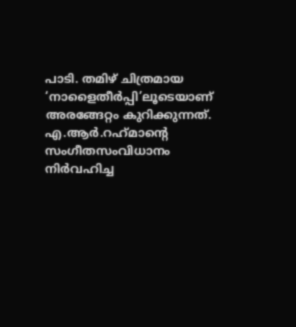പാടി. തമിഴ് ചിത്രമായ ‘നാളൈതീര്‍പ്പി’ലൂടെയാണ് അരങ്ങേറ്റം കുറിക്കുന്നത്. എ.ആര്‍.റഹ്‌മാന്റെ സംഗീതസംവിധാനം നിർവഹിച്ച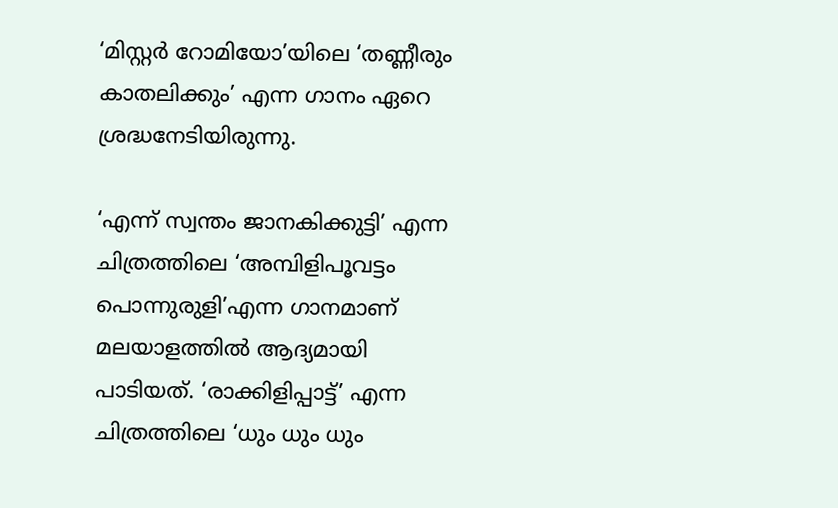‘മിസ്റ്റര്‍ റോമിയോ’യിലെ ‘തണ്ണീരും കാതലിക്കും’ എന്ന ഗാനം ഏറെ ശ്രദ്ധനേടിയിരുന്നു.

‘എന്ന് സ്വന്തം ജാനകിക്കുട്ടി’ എന്ന ചിത്രത്തിലെ ‘അമ്പിളിപൂവട്ടം പൊന്നുരുളി’എന്ന ഗാനമാണ് മലയാളത്തിൽ ആദ്യമായി പാടിയത്. ‘രാക്കിളിപ്പാട്ട്’ എന്ന ചിത്രത്തിലെ ‘ധും ധും ധും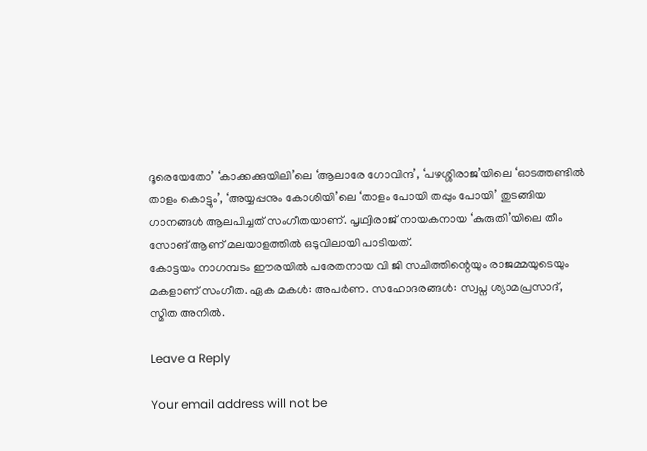ദൂരെയേതോ’ ‘കാക്കക്കുയിലി’ലെ ‘ആലാരേ ഗോവിന്ദ’, ‘പഴശ്ശിരാജ’യിലെ ‘ഓടത്തണ്ടില്‍ താളം കൊട്ടും’, ‘അയ്യപ്പനും കോശിയി’ലെ ‘താളം പോയി തപ്പും പോയി’ തുടങ്ങിയ ഗാനങ്ങൾ ആലപിച്ചത് സംഗീതയാണ്. പൃഥ്വിരാജ് നായകനായ ‘കുരുതി’യിലെ തീം സോങ് ആണ് മലയാളത്തില്‍ ഒടുവിലായി പാടിയത്.
കോട്ടയം നാഗമ്പടം ഈരയില്‍ പരേതനായ വി ജി സചിത്തിന്റെയും രാജമ്മയുടെയും മകളാണ് സംഗീത. ഏക മകൾ: അപര്‍ണ. സഹോദരങ്ങള്‍: സ്വപ്ന ശ്യാമപ്രസാദ്, സ്മിത അനില്‍.

Leave a Reply

Your email address will not be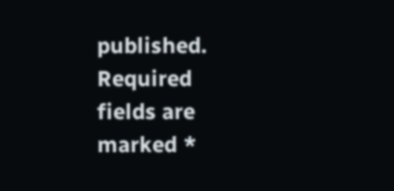published. Required fields are marked *